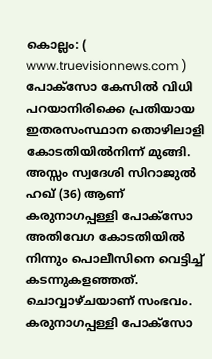കൊല്ലം: ( www.truevisionnews.com ) പോക്സോ കേസിൽ വിധി പറയാനിരിക്കെ പ്രതിയായ ഇതരസംസ്ഥാന തൊഴിലാളി കോടതിയിൽനിന്ന് മുങ്ങി. അസ്സം സ്വദേശി സിറാജുൽ ഹഖ് (36) ആണ് കരുനാഗപ്പള്ളി പോക്സോ അതിവേഗ കോടതിയിൽ നിന്നും പൊലീസിനെ വെട്ടിച്ച് കടന്നുകളഞ്ഞത്. ചൊവ്വാഴ്ചയാണ് സംഭവം.
കരുനാഗപ്പള്ളി പോക്സോ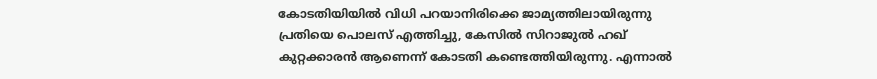കോടതിയിയിൽ വിധി പറയാനിരിക്കെ ജാമ്യത്തിലായിരുന്നു പ്രതിയെ പൊലസ് എത്തിച്ചു, കേസിൽ സിറാജുൽ ഹഖ് കുറ്റക്കാരൻ ആണെന്ന് കോടതി കണ്ടെത്തിയിരുന്നു. എന്നാൽ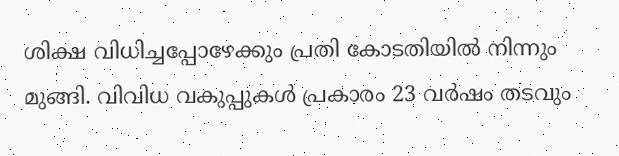ശിക്ഷ വിധിച്ചപ്പോഴേക്കും പ്രതി കോടതിയിൽ നിന്നും മുങ്ങി. വിവിധ വകുപ്പുകൾ പ്രകാരം 23 വർഷം തടവും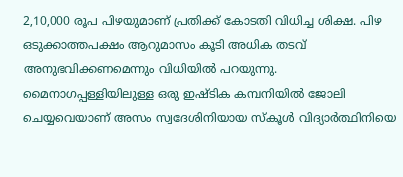2,10,000 രൂപ പിഴയുമാണ് പ്രതിക്ക് കോടതി വിധിച്ച ശിക്ഷ. പിഴ ഒടുക്കാത്തപക്ഷം ആറുമാസം കൂടി അധിക തടവ് അനുഭവിക്കണമെന്നും വിധിയിൽ പറയുന്നു.
മൈനാഗപ്പള്ളിയിലുള്ള ഒരു ഇഷ്ടിക കമ്പനിയിൽ ജോലി ചെയ്യവെയാണ് അസം സ്വദേശിനിയായ സ്കൂൾ വിദ്യാർത്ഥിനിയെ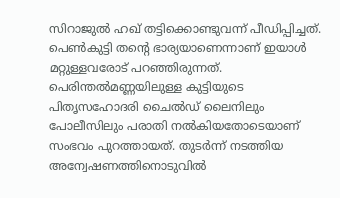സിറാജുൽ ഹഖ് തട്ടിക്കൊണ്ടുവന്ന് പീഡിപ്പിച്ചത്. പെൺകുട്ടി തന്റെ ഭാര്യയാണെന്നാണ് ഇയാൾ മറ്റുള്ളവരോട് പറഞ്ഞിരുന്നത്.
പെരിന്തൽമണ്ണയിലുള്ള കുട്ടിയുടെ പിതൃസഹോദരി ചൈൽഡ് ലൈനിലും പോലീസിലും പരാതി നൽകിയതോടെയാണ് സംഭവം പുറത്തായത്. തുടർന്ന് നടത്തിയ അന്വേഷണത്തിനൊടുവിൽ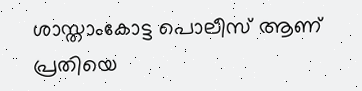ശാസ്താംകോട്ട പൊലീസ് ആണ് പ്രതിയെ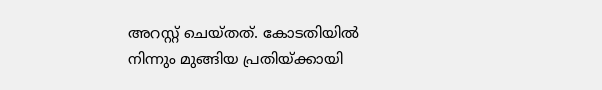അറസ്റ്റ് ചെയ്തത്. കോടതിയിൽ നിന്നും മുങ്ങിയ പ്രതിയ്ക്കായി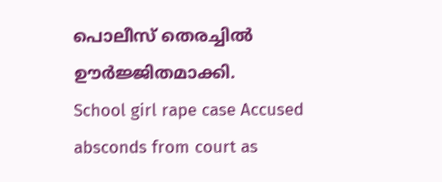പൊലീസ് തെരച്ചിൽ ഊർജ്ജിതമാക്കി.
School girl rape case Accused absconds from court as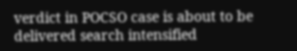verdict in POCSO case is about to be delivered search intensified